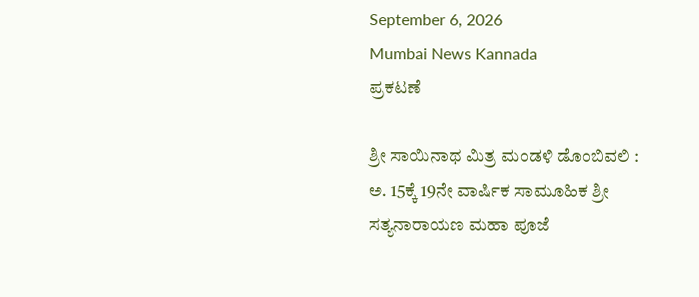September 6, 2026
Mumbai News Kannada
ಪ್ರಕಟಣೆ

ಶ್ರೀ ಸಾಯಿನಾಥ ಮಿತ್ರ ಮಂಡಳಿ ಡೊಂಬಿವಲಿ : ಅ. 15ಕ್ಕೆ 19ನೇ ವಾರ್ಷಿಕ ಸಾಮೂಹಿಕ ಶ್ರೀ ಸತ್ಯನಾರಾಯಣ ಮಹಾ ಪೂಜೆ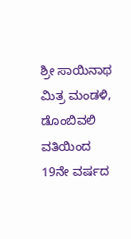ಶ್ರೀ ಸಾಯಿನಾಥ ಮಿತ್ರ ಮಂಡಳಿ, ಡೊಂಬಿವಲಿ ವತಿಯಿಂದ 19ನೇ ವರ್ಷದ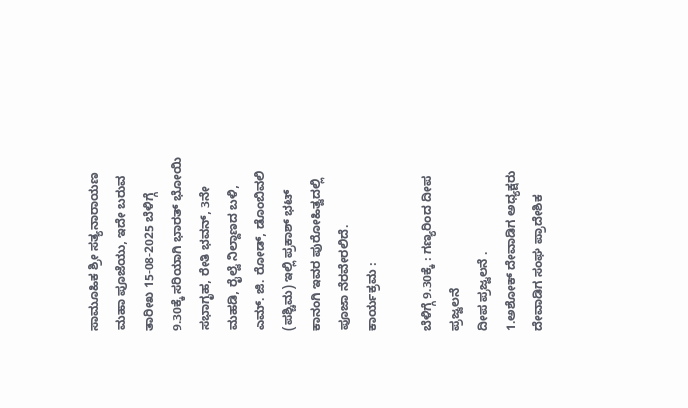ಸಾಮೂಹಿಕ ಶ್ರೀ ಸತ್ಯನಾರಾಯಣ ಮಹಾ ಪೂಜೆಯು, ಇದೇ ಬರುವ ತಾರೀಖ 15-08-2025 ಬೆಳಿಗ್ಗೆ 9.30ಕ್ಕೆ ಸರಿಯಾಗಿ ಭಾರತ್‌ ಭೋಯಿ‌ ಸಭಾಗೃಹ, ರೇತಿ ಭವನ್‌, 3ನೇ ಮಹಡಿ, ರೈಲ್ವೆ ನಿಲ್ದಾಣದ ಬಳಿ, ಎಮ್. ಜಿ. ರೋಡ್, ಡೊಂಬಿವಲಿ (ಪಶ್ಚಿಮ) ಇಲ್ಲಿ ಪ್ರಕಾಶ್ ಭಟ್ ಕಾನಂಗಿ ಇವರ ಪುರೋಹಿತ್ವದಲ್ಲಿ ಪೂಜಾ ನೆರವೇರಲಿದೆ.
ಕಾರ್ಯಕ್ರಮ :

ಬೆಳಿಗ್ಗೆ 9.30ಕ್ಕೆ : ಗಣ್ಯರಿಂದ ದೀಪ ಪ್ರಜ್ವಲನೆ
ದೀಪ ಪ್ರಜ್ವಲನೆ .
1.ಅಶೋಕ್ ದೇವಾಡಿಗ ಅಧ್ಯಕ್ಷರು ದೇವಾಡಿಗ ಸಂಘ ಪ್ರಾದೇಶಿಕ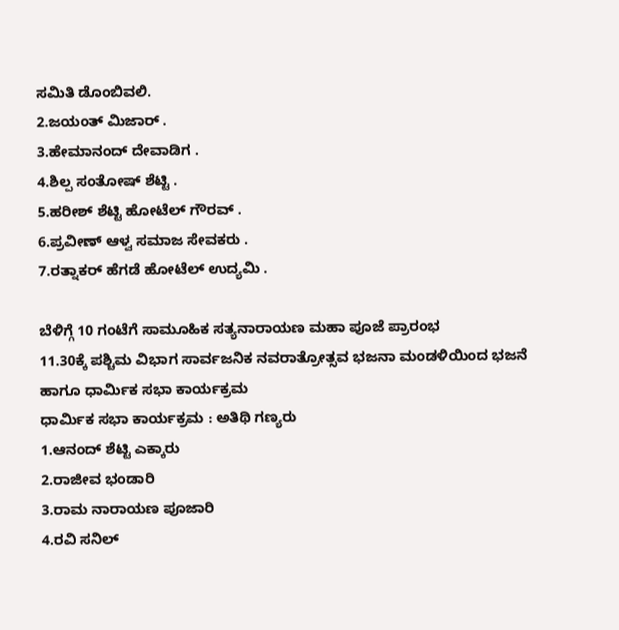ಸಮಿತಿ ಡೊಂಬಿವಲಿ.
2.ಜಯಂತ್ ಮಿಜಾರ್ .
3.ಹೇಮಾನಂದ್ ದೇವಾಡಿಗ .
4.ಶಿಲ್ಪ ಸಂತೋಷ್ ಶೆಟ್ಟಿ .
5.ಹರೀಶ್ ಶೆಟ್ಟಿ ಹೋಟೆಲ್ ಗೌರವ್ .
6.ಪ್ರವೀಣ್ ಆಳ್ವ ಸಮಾಜ ಸೇವಕರು .
7.ರತ್ನಾಕರ್ ಹೆಗಡೆ ಹೋಟೆಲ್ ಉದ್ಯಮಿ .

ಬೆಳಿಗ್ಗೆ 10 ಗಂಟೆಗೆ ಸಾಮೂಹಿಕ ಸತ್ಯನಾರಾಯಣ ಮಹಾ ಪೂಜೆ ಪ್ರಾರಂಭ
11.30ಕ್ಕೆ ಪಶ್ಚಿಮ ವಿಭಾಗ ಸಾರ್ವಜನಿಕ ನವರಾತ್ರೋತ್ಸವ ಭಜನಾ ಮಂಡಳಿಯಿಂದ ಭಜನೆ ಹಾಗೂ ಧಾರ್ಮಿಕ ಸಭಾ ಕಾರ್ಯಕ್ರಮ
ಧಾರ್ಮಿಕ ಸಭಾ ಕಾರ್ಯಕ್ರಮ : ಅತಿಥಿ ಗಣ್ಯರು
1.ಆನಂದ್ ಶೆಟ್ಟಿ ಎಕ್ಕಾರು
2.ರಾಜೀವ ಭಂಡಾರಿ
3.ರಾಮ ನಾರಾಯಣ ಪೂಜಾರಿ
4.ರವಿ ಸನಿಲ್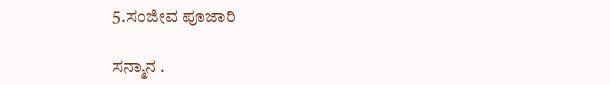5.ಸಂಜೀವ ಪೂಜಾರಿ

ಸನ್ಮಾನ .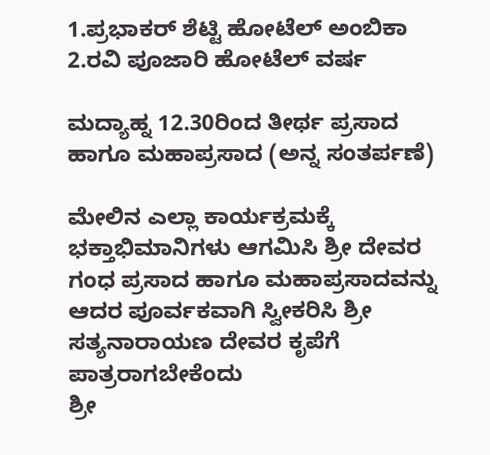1.ಪ್ರಭಾಕರ್ ಶೆಟ್ಟಿ ಹೋಟೆಲ್ ಅಂಬಿಕಾ
2.ರವಿ ಪೂಜಾರಿ ಹೋಟೆಲ್ ವರ್ಷ

ಮದ್ಯಾಹ್ನ 12.30ರಿಂದ ತೀರ್ಥ ಪ್ರಸಾದ ಹಾಗೂ ಮಹಾಪ್ರಸಾದ (ಅನ್ನ ಸಂತರ್ಪಣೆ)

ಮೇಲಿನ ಎಲ್ಲಾ ಕಾರ್ಯಕ್ರಮಕ್ಕೆ ಭಕ್ತಾಭಿಮಾನಿಗಳು ಆಗಮಿಸಿ ಶ್ರೀ ದೇವರ ಗಂಧ ಪ್ರಸಾದ ಹಾಗೂ ಮಹಾಪ್ರಸಾದವನ್ನು ಆದರ ಪೂರ್ವಕವಾಗಿ ಸ್ವೀಕರಿಸಿ ಶ್ರೀ ಸತ್ಯನಾರಾಯಣ ದೇವರ ಕೃಪೆಗೆ ಪಾತ್ರರಾಗಬೇಕೆಂದು
ಶ್ರೀ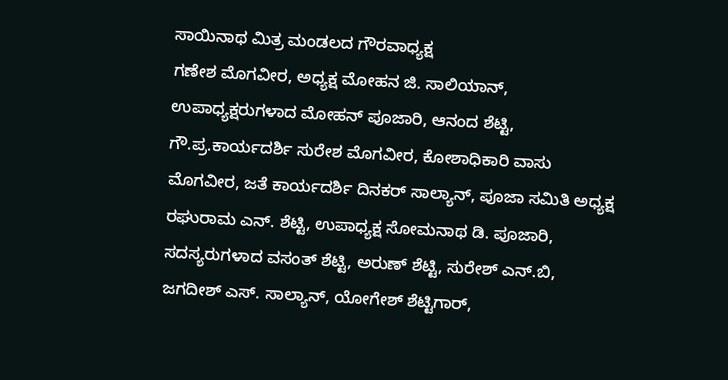ಸಾಯಿನಾಥ ಮಿತ್ರ ಮಂಡಲದ ಗೌರವಾಧ್ಯಕ್ಷ
ಗಣೇಶ ಮೊಗವೀರ, ಅಧ್ಯಕ್ಷ ಮೋಹನ ಜಿ. ಸಾಲಿಯಾನ್, ಉಪಾಧ್ಯಕ್ಷರುಗಳಾದ ಮೋಹನ್‌ ಪೂಜಾರಿ, ಆನಂದ ಶೆಟ್ಟಿ, ಗೌ.ಪ್ರ.ಕಾರ್ಯದರ್ಶಿ ಸುರೇಶ ಮೊಗವೀರ, ಕೋಶಾಧಿಕಾರಿ ವಾಸು ಮೊಗವೀರ, ಜತೆ ಕಾರ್ಯದರ್ಶಿ ದಿನಕರ್ ಸಾಲ್ಯಾನ್, ಪೂಜಾ ಸಮಿತಿ ಅಧ್ಯಕ್ಷ
ರಘುರಾಮ ಎನ್. ಶೆಟ್ಟಿ, ಉಪಾಧ್ಯಕ್ಷ ಸೋಮನಾಥ ಡಿ. ಪೂಜಾರಿ, ಸದಸ್ಯರುಗಳಾದ ವಸಂತ್‌ ಶೆಟ್ಟಿ, ಅರುಣ್ ಶೆಟ್ಟಿ, ಸುರೇಶ್ ಎನ್.ಬಿ, ಜಗದೀಶ್ ಎಸ್. ಸಾಲ್ಯಾನ್, ಯೋಗೇಶ್‌ ಶೆಟ್ಟಿಗಾರ್,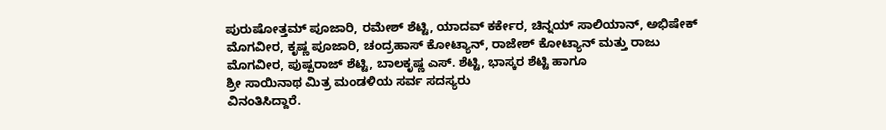ಪುರುಷೋತ್ತಮ್ ಪೂಜಾರಿ, ರಮೇಶ್ ಶೆಟ್ಟಿ, ಯಾದವ್ ಕರ್ಕೇರ, ಚಿನ್ನಯ್ ಸಾಲಿಯಾನ್, ಅಭಿಷೇಕ್ ಮೊಗವೀರ, ಕೃಷ್ಣ ಪೂಜಾರಿ, ಚಂದ್ರಹಾಸ್ ಕೋಟ್ಯಾನ್, ರಾಜೇಶ್ ಕೋಟ್ಯಾನ್ ಮತ್ತು ರಾಜು ಮೊಗವೀರ, ಪುಷ್ಪರಾಜ್‌ ಶೆಟ್ಟಿ, ಬಾಲಕೃಷ್ಣ ಎಸ್‌. ಶೆಟ್ಟಿ, ಭಾಸ್ಕರ ಶೆಟ್ಟಿ ಹಾಗೂ
ಶ್ರೀ ಸಾಯಿನಾಥ ಮಿತ್ರ ಮಂಡಳಿಯ ಸರ್ವ ಸದಸ್ಯರು
ವಿನಂತಿಸಿದ್ದಾರೆ.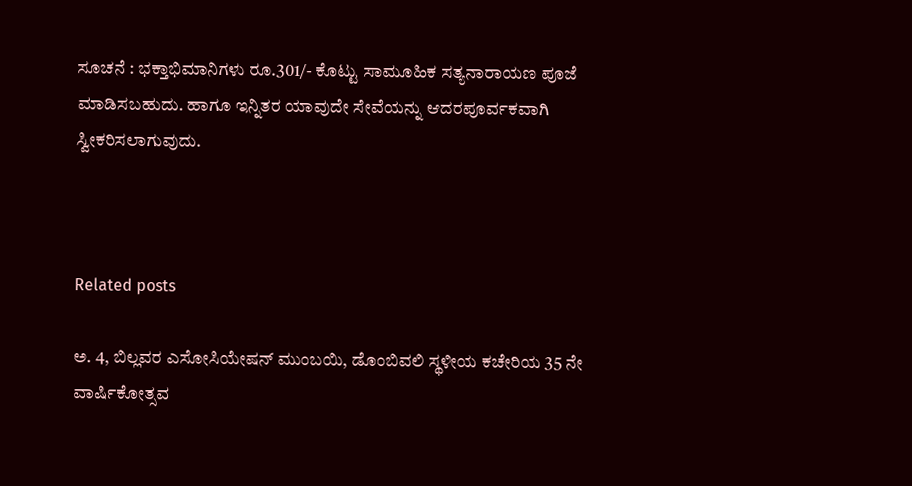ಸೂಚನೆ : ಭಕ್ತಾಭಿಮಾನಿಗಳು ರೂ.301/- ಕೊಟ್ಟು ಸಾಮೂಹಿಕ ಸತ್ಯನಾರಾಯಣ ಪೂಜೆ ಮಾಡಿಸಬಹುದು. ಹಾಗೂ ಇನ್ನಿತರ ಯಾವುದೇ ಸೇವೆಯನ್ನು ಆದರಪೂರ್ವಕವಾಗಿ ಸ್ವೀಕರಿಸಲಾಗುವುದು.



Related posts

ಅ. 4, ಬಿಲ್ಲವರ ಎಸೋಸಿಯೇಷನ್ ಮುಂಬಯಿ, ಡೊಂಬಿವಲಿ ಸ್ಥಳೀಯ ಕಚೇರಿಯ 35 ನೇ ವಾರ್ಷಿಕೋತ್ಸವ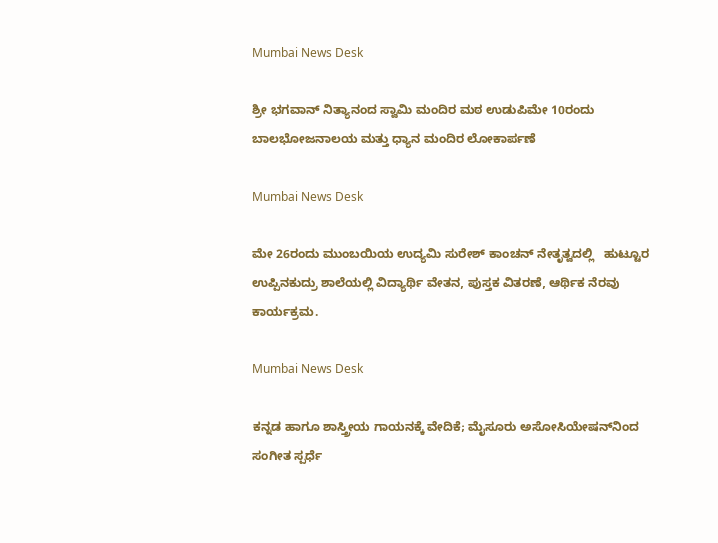Mumbai News Desk

ಶ್ರೀ ಭಗವಾನ್ ನಿತ್ಯಾನಂದ ಸ್ವಾಮಿ ಮಂದಿರ ಮಠ ಉಡುಪಿಮೇ 10ರಂದು ಬಾಲಭೋಜನಾಲಯ ಮತ್ತು ಧ್ಯಾನ ಮಂದಿರ ಲೋಕಾರ್ಪಣೆ

Mumbai News Desk

ಮೇ 26ರಂದು ಮುಂಬಯಿಯ ಉದ್ಯಮಿ ಸುರೇಶ್ ಕಾಂಚನ್ ನೇತೃತ್ವದಲ್ಲಿ   ಹುಟ್ಟೂರ ಉಪ್ಪಿನಕುದ್ರು ಶಾಲೆಯಲ್ಲಿ ವಿದ್ಯಾರ್ಥಿ ವೇತನ, ಪುಸ್ತಕ ವಿತರಣೆ, ಆರ್ಥಿಕ ನೆರವು ಕಾರ್ಯಕ್ರಮ.

Mumbai News Desk

ಕನ್ನಡ ಹಾಗೂ ಶಾಸ್ತ್ರೀಯ ಗಾಯನಕ್ಕೆ ವೇದಿಕೆ; ಮೈಸೂರು ಅಸೋಸಿಯೇಷನ್‌ನಿಂದ ಸಂಗೀತ ಸ್ಪರ್ಧೆ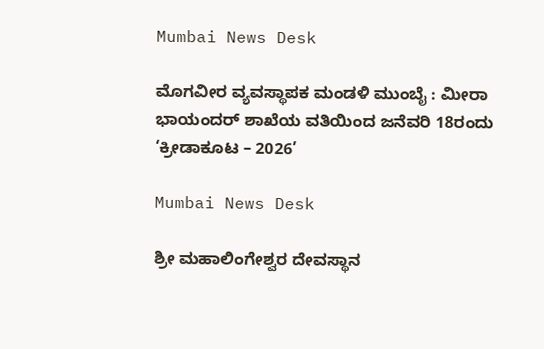Mumbai News Desk

ಮೊಗವೀರ ವ್ಯವಸ್ಥಾಪಕ ಮಂಡಳಿ ಮುಂಬೈ : ಮೀರಾ ಭಾಯಂದರ್ ಶಾಖೆಯ ವತಿಯಿಂದ ಜನೆವರಿ 18ರಂದು ‘ಕ್ರೀಡಾಕೂಟ – 2026’

Mumbai News Desk

ಶ್ರೀ ಮಹಾಲಿಂಗೇಶ್ವರ ದೇವಸ್ಥಾನ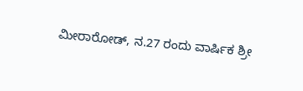ಮೀರಾರೋಡ್, ನ.27 ರಂದು ವಾರ್ಷಿಕ ಶ್ರೀ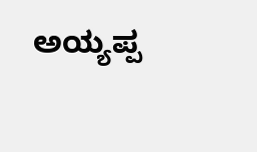ಅಯ್ಯಪ್ಪ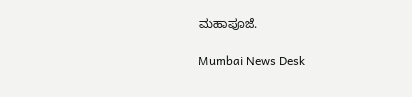ಮಹಾಪೂಜೆ.

Mumbai News Desk